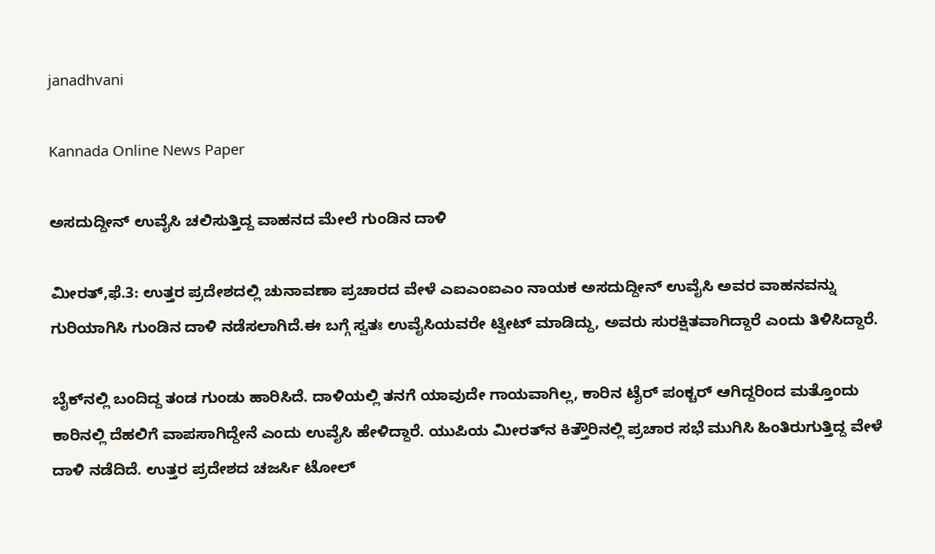janadhvani

Kannada Online News Paper

ಅಸದುದ್ದೀನ್ ಉವೈಸಿ ಚಲಿಸುತ್ತಿದ್ದ ವಾಹನದ ಮೇಲೆ ಗುಂಡಿನ ದಾಳಿ

ಮೀರತ್,ಫೆ.3: ಉತ್ತರ ಪ್ರದೇಶದಲ್ಲಿ ಚುನಾವಣಾ ಪ್ರಚಾರದ ವೇಳೆ ಎಐಎಂಐಎಂ ನಾಯಕ ಅಸದುದ್ದೀನ್ ಉವೈಸಿ ಅವರ ವಾಹನವನ್ನು ಗುರಿಯಾಗಿಸಿ ಗುಂಡಿನ ದಾಳಿ ನಡೆಸಲಾಗಿದೆ.ಈ ಬಗ್ಗೆ ಸ್ವತಃ ಉವೈಸಿಯವರೇ ಟ್ವೀಟ್ ಮಾಡಿದ್ದು, ಅವರು ಸುರಕ್ಷಿತವಾಗಿದ್ದಾರೆ ಎಂದು ತಿಳಿಸಿದ್ದಾರೆ.

ಬೈಕ್‌ನಲ್ಲಿ ಬಂದಿದ್ದ ತಂಡ ಗುಂಡು ಹಾರಿಸಿದೆ. ದಾಳಿಯಲ್ಲಿ ತನಗೆ ಯಾವುದೇ ಗಾಯವಾಗಿಲ್ಲ, ಕಾರಿನ ಟೈರ್ ಪಂಕ್ಚರ್ ಆಗಿದ್ದರಿಂದ ಮತ್ತೊಂದು ಕಾರಿನಲ್ಲಿ ದೆಹಲಿಗೆ ವಾಪಸಾಗಿದ್ದೇನೆ ಎಂದು ಉವೈಸಿ ಹೇಳಿದ್ದಾರೆ. ಯುಪಿಯ ಮೀರತ್‌ನ ಕಿತ್ತೌರಿನಲ್ಲಿ ಪ್ರಚಾರ ಸಭೆ ಮುಗಿಸಿ ಹಿಂತಿರುಗುತ್ತಿದ್ದ ವೇಳೆ ದಾಳಿ ನಡೆದಿದೆ. ಉತ್ತರ ಪ್ರದೇಶದ ಚಜರ್ಸಿ ಟೋಲ್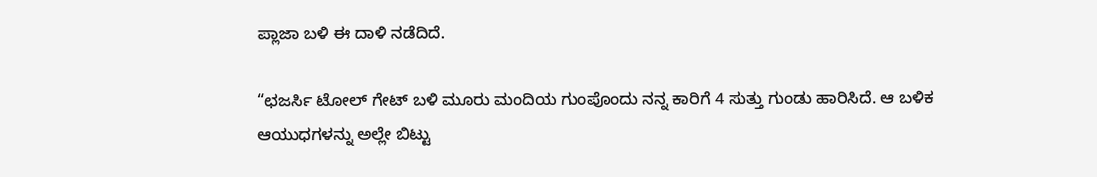ಪ್ಲಾಜಾ ಬಳಿ ಈ ದಾಳಿ ನಡೆದಿದೆ.

“ಛಜರ್ಸಿ ಟೋಲ್ ಗೇಟ್ ಬಳಿ ಮೂರು ಮಂದಿಯ ಗುಂಪೊಂದು ನನ್ನ ಕಾರಿಗೆ 4 ಸುತ್ತು ಗುಂಡು ಹಾರಿಸಿದೆ. ಆ ಬಳಿಕ ಆಯುಧಗಳನ್ನು ಅಲ್ಲೇ ಬಿಟ್ಟು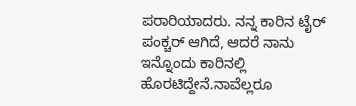ಪರಾರಿಯಾದರು. ನನ್ನ ಕಾರಿನ ಟೈರ್ ಪಂಕ್ಚರ್ ಆಗಿದೆ, ಆದರೆ ನಾನು ಇನ್ನೊಂದು ಕಾರಿನಲ್ಲಿ ಹೊರಟಿದ್ದೇನೆ.ನಾವೆಲ್ಲರೂ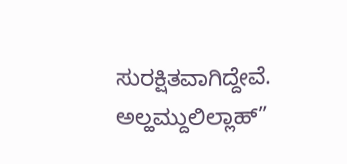ಸುರಕ್ಷಿತವಾಗಿದ್ದೇವೆ. ಅಲ್ಹಮ್ದುಲಿಲ್ಲಾಹ್”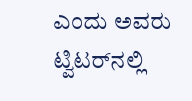ಎಂದು ಅವರು ಟ್ವಿಟರ್‌ನಲ್ಲಿ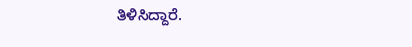ತಿಳಿಸಿದ್ದಾರೆ.